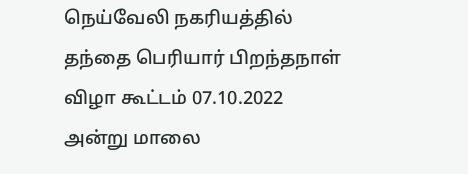நெய்வேலி நகரியத்தில் தந்தை பெரியார் பிறந்தநாள் விழா கூட்டம் 07.10.2022 அன்று மாலை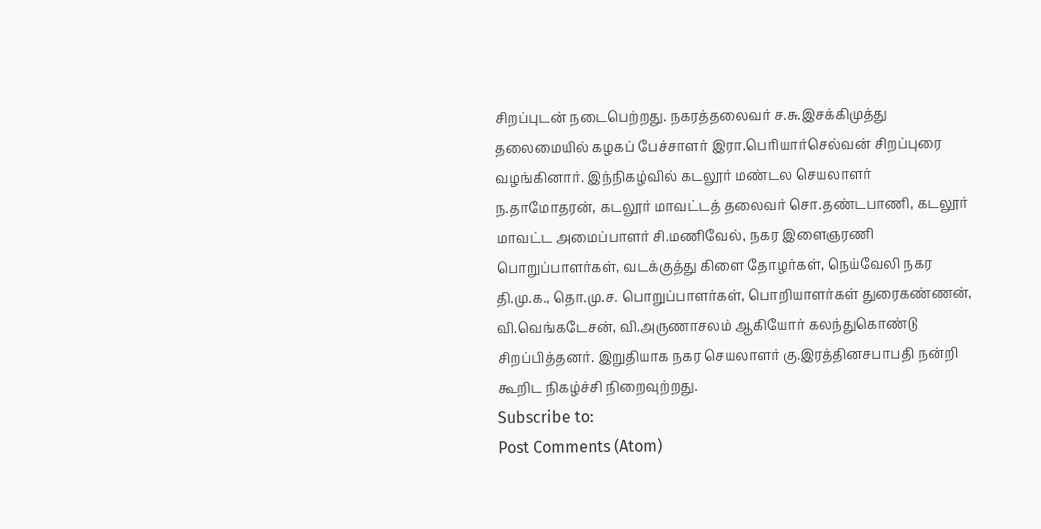சிறப்புடன் நடைபெற்றது. நகரத்தலைவர் ச.சு.இசக்கிமுத்து தலைமையில் கழகப் பேச்சாளர் இரா.பெரியார்செல்வன் சிறப்புரை வழங்கினார். இந்நிகழ்வில் கடலூர் மண்டல செயலாளர் ந.தாமோதரன், கடலூர் மாவட்டத் தலைவர் சொ.தண்டபாணி, கடலூர் மாவட்ட அமைப்பாளர் சி.மணிவேல், நகர இளைஞரணி பொறுப்பாளர்கள், வடக்குத்து கிளை தோழர்கள், நெய்வேலி நகர தி.மு.க., தொ.மு.ச. பொறுப்பாளர்கள், பொறியாளர்கள் துரைகண்ணன், வி.வெங்கடேசன், வி.அருணாசலம் ஆகியோர் கலந்துகொண்டு சிறப்பித்தனர். இறுதியாக நகர செயலாளர் கு.இரத்தினசபாபதி நன்றி கூறிட நிகழ்ச்சி நிறைவுற்றது.
Subscribe to:
Post Comments (Atom)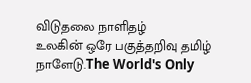விடுதலை நாளிதழ்
உலகின் ஒரே பகுத்தறிவு தமிழ் நாளேடு.The World's Only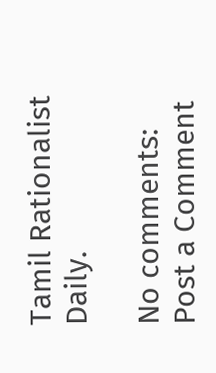Tamil Rationalist Daily.

No comments:
Post a Comment